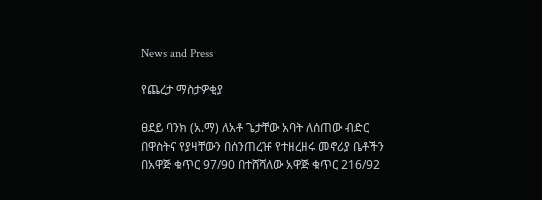News and Press

የጨረታ ማስታዎቂያ

ፀደይ ባንክ (አ.ማ) ለአቶ ጌታቸው አባት ለሰጠው ብድር በዋስትና የያዛቸውን በሰንጠረዡ የተዘረዘሩ መኖሪያ ቤቶችን በአዋጅ ቁጥር 97/90 በተሸሻለው አዋጅ ቁጥር 216/92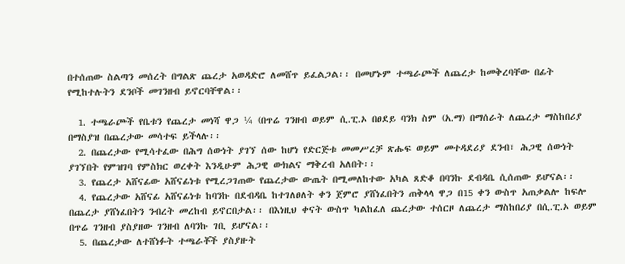በተሰጠው ስልጣን መሰረት በግልጽ ጨረታ አወዳድሮ ለመሸጥ ይፈልጋል፡፡ በመሆኑም ተጫራጮች ለጨረታ ከመቅረባቸው በፊት የሚከተሉትን ደንቦች መገንዘብ ይኖርባቸዋል፡፡

  1. ተጫራጮች የቤቱን የጨረታ መነሻ ዋጋ ¼ (በጥሬ ገንዘብ ወይም ሲ.ፒ.ኦ በፀደይ ባንክ ስም (አ.ማ) በማሰራት ለጨረታ ማስከበሪያ በማስያዝ በጨረታው መሳተፍ ይችላሉ፡፡
  2. በጨረታው የሚሳተፈው በሕግ ሰውነት ያገኘ ሰው ከሆነ የድርጅቱ መመሥረቻ ጽሑፍ ወይም መተዳደሪያ ደንብ፣ ሕጋዊ ሰውነት ያገኘበት የምዝገባ የምስክር ወረቀት እንዲሁም ሕጋዊ ውክልና ማቅረብ አለበት፡፡
  3. የጨረታ አሸናፊው አሸናፊነቱ የሚረጋገጠው የጨረታው ውጤት በሚመለከተው አካል ጸድቆ በባንኩ ደብዳቤ ሲሰጠው ይሆናል፡፡
  4. የጨረታው አሸናፊ አሸናፊነቱ ከባንኩ በደብዳቤ ከተገለፀለት ቀን ጀምሮ ያሸነፈበትን ጠቅላላ ዋጋ በ15 ቀን ውስጥ አጠቃልሎ ከፍሎ በጨረታ ያሸነፈበትን ንብረት መረከብ ይኖርበታል፡፡ በእነዚህ ቀናት ውስጥ ካልከፈለ ጨረታው ተሰርዞ ለጨረታ ማስከበሪያ በሲ.ፒ.ኦ ወይም በጥሬ ገንዘብ ያስያዘው ገንዘብ ለባንኩ ገቢ ይሆናል፡፡
  5. በጨረታው ለተሸነፉት ተጫራቾች ያስያዙት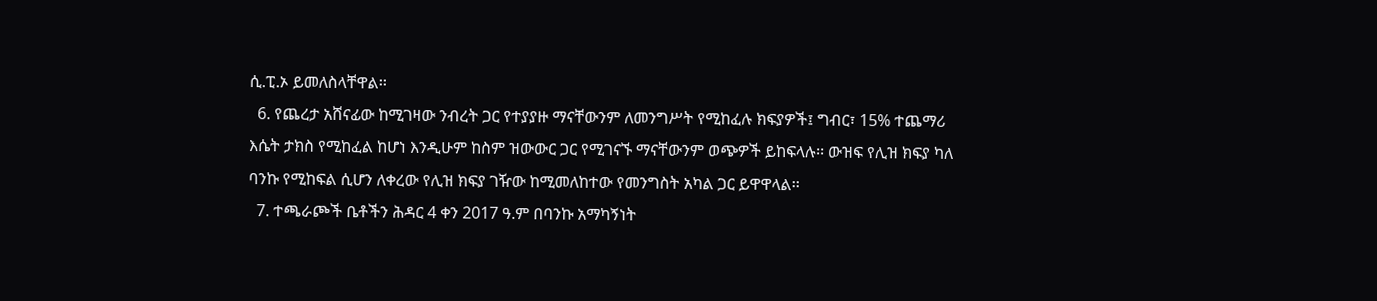ሲ.ፒ.ኦ ይመለስላቸዋል፡፡
  6. የጨረታ አሸናፊው ከሚገዛው ንብረት ጋር የተያያዙ ማናቸውንም ለመንግሥት የሚከፈሉ ክፍያዎች፤ ግብር፣ 15% ተጨማሪ እሴት ታክስ የሚከፈል ከሆነ እንዲሁም ከስም ዝውውር ጋር የሚገናኙ ማናቸውንም ወጭዎች ይከፍላሉ፡፡ ውዝፍ የሊዝ ክፍያ ካለ ባንኩ የሚከፍል ሲሆን ለቀረው የሊዝ ክፍያ ገዥው ከሚመለከተው የመንግስት አካል ጋር ይዋዋላል፡፡
  7. ተጫራጮች ቤቶችን ሕዳር 4 ቀን 2017 ዓ.ም በባንኩ አማካኝነት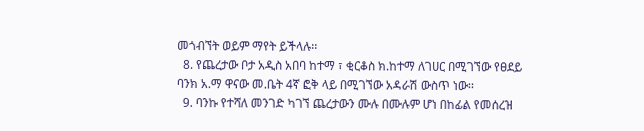መጎብኘት ወይም ማየት ይችላሉ፡፡
  8. የጨረታው ቦታ አዲስ አበባ ከተማ ፣ ቂርቆስ ክ.ከተማ ለገሀር በሚገኘው የፀደይ ባንክ አ.ማ ዋናው መ.ቤት 4ኛ ፎቅ ላይ በሚገኘው አዳራሽ ውስጥ ነው፡፡
  9. ባንኩ የተሻለ መንገድ ካገኘ ጨረታውን ሙሉ በሙሉም ሆነ በከፊል የመሰረዝ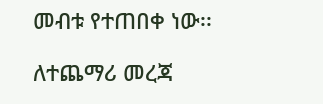መብቱ የተጠበቀ ነው፡፡

ለተጨማሪ መረጃ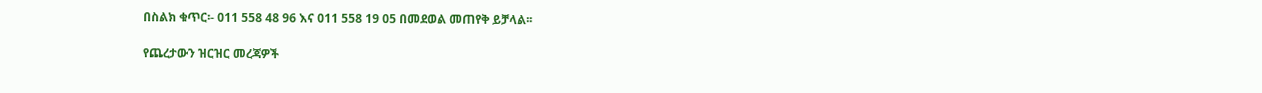በስልክ ቁጥር፡- 011 558 48 96 እና 011 558 19 05 በመደወል መጠየቅ ይቻላል፡፡

የጨረታውን ዝርዝር መረጃዎች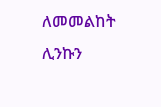ለመመልከት ሊንኩን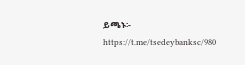ይጫኑ፡- https://t.me/tsedeybanksc/980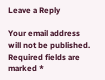Leave a Reply

Your email address will not be published. Required fields are marked *